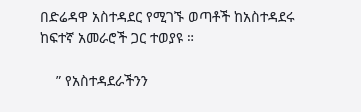በድሬዳዋ አስተዳደር የሚገኙ ወጣቶች ከአስተዳደሩ ከፍተኛ አመራሮች ጋር ተወያዩ ።

    ” የአስተዳደራችንን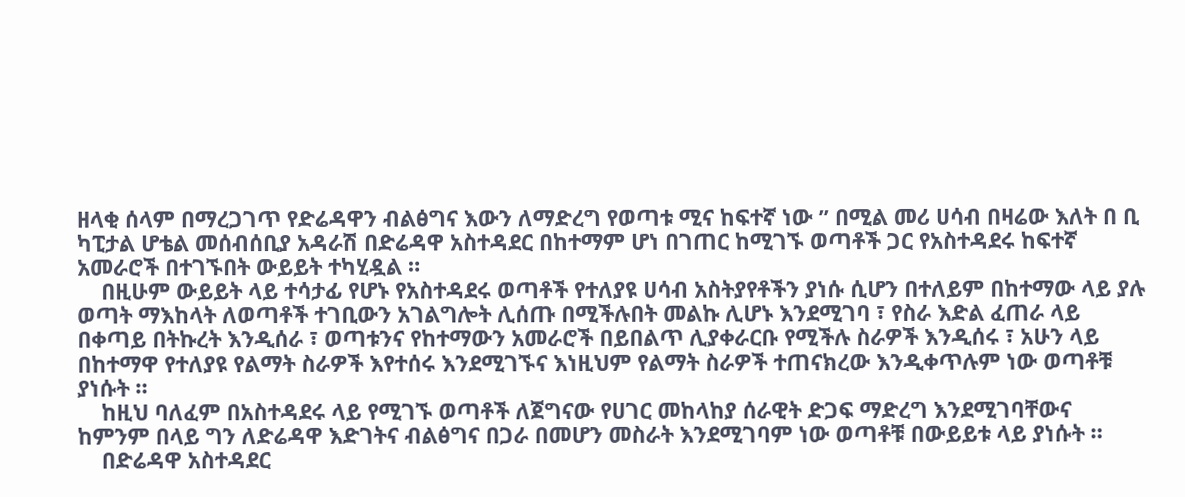ዘላቂ ሰላም በማረጋገጥ የድሬዳዋን ብልፅግና እውን ለማድረግ የወጣቱ ሚና ከፍተኛ ነው ” በሚል መሪ ሀሳብ በዛሬው እለት በ ቢ ካፒታል ሆቴል መሰብሰቢያ አዳራሽ በድሬዳዋ አስተዳደር በከተማም ሆነ በገጠር ከሚገኙ ወጣቶች ጋር የአስተዳደሩ ከፍተኛ አመራሮች በተገኙበት ውይይት ተካሂዷል ።
    በዚሁም ውይይት ላይ ተሳታፊ የሆኑ የአስተዳደሩ ወጣቶች የተለያዩ ሀሳብ አስትያየቶችን ያነሱ ሲሆን በተለይም በከተማው ላይ ያሉ ወጣት ማእከላት ለወጣቶች ተገቢውን አገልግሎት ሊሰጡ በሚችሉበት መልኩ ሊሆኑ እንደሚገባ ፣ የስራ እድል ፈጠራ ላይ በቀጣይ በትኩረት እንዲሰራ ፣ ወጣቱንና የከተማውን አመራሮች በይበልጥ ሊያቀራርቡ የሚችሉ ስራዎች እንዲሰሩ ፣ አሁን ላይ በከተማዋ የተለያዩ የልማት ስራዎች እየተሰሩ እንደሚገኙና እነዚህም የልማት ስራዎች ተጠናክረው እንዲቀጥሉም ነው ወጣቶቹ ያነሱት ።
    ከዚህ ባለፈም በአስተዳደሩ ላይ የሚገኙ ወጣቶች ለጀግናው የሀገር መከላከያ ሰራዊት ድጋፍ ማድረግ እንደሚገባቸውና ከምንም በላይ ግን ለድሬዳዋ እድገትና ብልፅግና በጋራ በመሆን መስራት እንደሚገባም ነው ወጣቶቹ በውይይቱ ላይ ያነሱት ።
    በድሬዳዋ አስተዳደር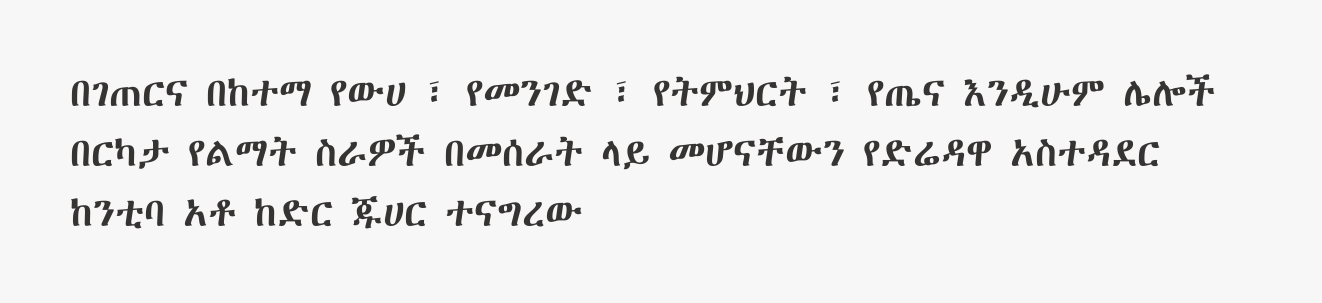በገጠርና በከተማ የውሀ ፣ የመንገድ ፣ የትምህርት ፣ የጤና እንዲሁም ሌሎች በርካታ የልማት ስራዎች በመሰራት ላይ መሆናቸውን የድሬዳዋ አስተዳደር ከንቲባ አቶ ከድር ጁሀር ተናግረው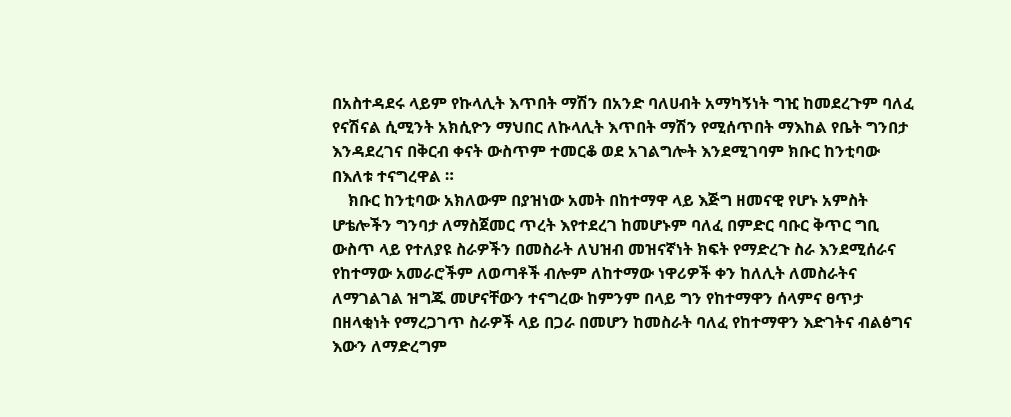በአስተዳደሩ ላይም የኩላሊት እጥበት ማሽን በአንድ ባለሀብት አማካኝነት ግዢ ከመደረጉም ባለፈ የናሽናል ሲሚንት አክሲዮን ማህበር ለኩላሊት እጥበት ማሽን የሚሰጥበት ማእከል የቤት ግንበታ እንዳደረገና በቅርብ ቀናት ውስጥም ተመርቆ ወደ አገልግሎት እንደሚገባም ክቡር ከንቲባው በእለቱ ተናግረዋል ።
    ክቡር ከንቲባው አክለውም በያዝነው አመት በከተማዋ ላይ እጅግ ዘመናዊ የሆኑ አምስት ሆቴሎችን ግንባታ ለማስጀመር ጥረት እየተደረገ ከመሆኑም ባለፈ በምድር ባቡር ቅጥር ግቢ ውስጥ ላይ የተለያዩ ስራዎችን በመስራት ለህዝብ መዝናኛነት ክፍት የማድረጉ ስራ እንደሚሰራና የከተማው አመራሮችም ለወጣቶች ብሎም ለከተማው ነዋሪዎች ቀን ከለሊት ለመስራትና ለማገልገል ዝግጁ መሆናቸውን ተናግረው ከምንም በላይ ግን የከተማዋን ሰላምና ፀጥታ በዘላቂነት የማረጋገጥ ስራዎች ላይ በጋራ በመሆን ከመስራት ባለፈ የከተማዋን እድገትና ብልፅግና እውን ለማድረግም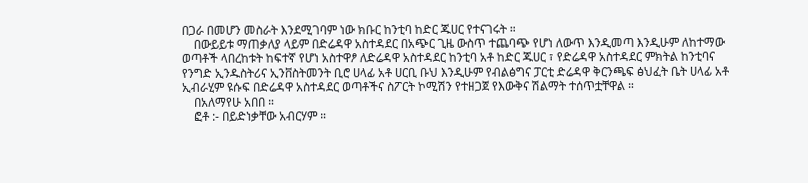በጋራ በመሆን መስራት እንደሚገባም ነው ክቡር ከንቲባ ከድር ጁሀር የተናገሩት ።
    በውይይቱ ማጠቃለያ ላይም በድሬዳዋ አስተዳደር በአጭር ጊዜ ውስጥ ተጨባጭ የሆነ ለውጥ እንዲመጣ እንዲሁም ለከተማው ወጣቶች ላበረከቱት ከፍተኛ የሆነ አስተዋፆ ለድሬዳዋ አስተዳደር ከንቲባ አቶ ከድር ጁሀር ፣ የድሬዳዋ አስተዳደር ምክትል ከንቲባና የንግድ ኢንዱስትሪና ኢንቨስትመንት ቢሮ ሀላፊ አቶ ሀርቢ ቡህ እንዲሁም የብልፅግና ፓርቲ ድሬዳዋ ቅርንጫፍ ፅህፈት ቤት ሀላፊ አቶ ኢብራሂም ዩሱፍ በድሬዳዋ አስተዳደር ወጣቶችና ስፖርት ኮሚሽን የተዘጋጀ የእውቅና ሽልማት ተሰጥቷቸዋል ።
    በአለማየሁ አበበ ።
    ፎቶ :- በይድነቃቸው አብርሃም ።